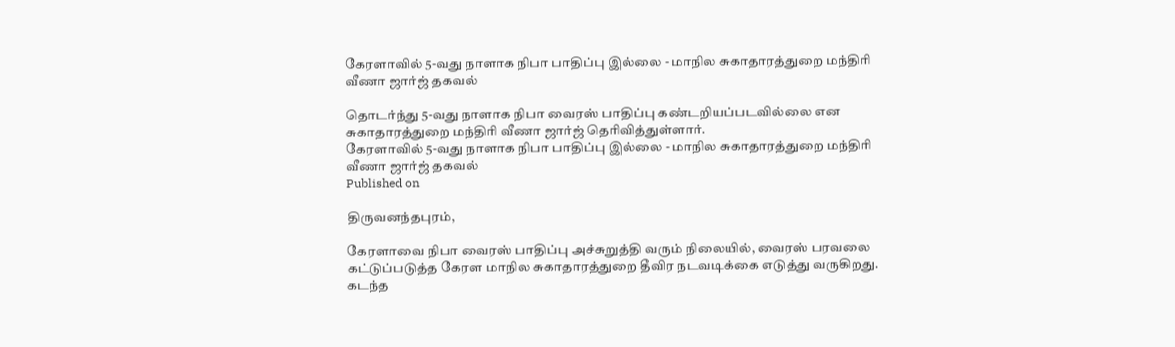கேரளாவில் 5-வது நாளாக நிபா பாதிப்பு இல்லை - மாநில சுகாதாரத்துறை மந்திரி வீணா ஜார்ஜ் தகவல்

தொடர்ந்து 5-வது நாளாக நிபா வைரஸ் பாதிப்பு கண்டறியப்படவில்லை என சுகாதாரத்துறை மந்திரி வீணா ஜார்ஜ் தெரிவித்துள்ளார்.
கேரளாவில் 5-வது நாளாக நிபா பாதிப்பு இல்லை - மாநில சுகாதாரத்துறை மந்திரி வீணா ஜார்ஜ் தகவல்
Published on

திருவனந்தபுரம்,

கேரளாவை நிபா வைரஸ் பாதிப்பு அச்சுறுத்தி வரும் நிலையில், வைரஸ் பரவலை கட்டுப்படுத்த கேரள மாநில சுகாதாரத்துறை தீவிர நடவடிக்கை எடுத்து வருகிறது. கடந்த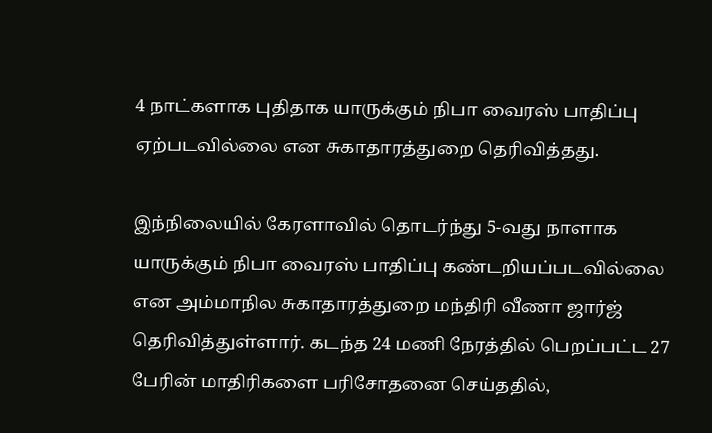4 நாட்களாக புதிதாக யாருக்கும் நிபா வைரஸ் பாதிப்பு ஏற்படவில்லை என சுகாதாரத்துறை தெரிவித்தது.

இந்நிலையில் கேரளாவில் தொடர்ந்து 5-வது நாளாக யாருக்கும் நிபா வைரஸ் பாதிப்பு கண்டறியப்படவில்லை என அம்மாநில சுகாதாரத்துறை மந்திரி வீணா ஜார்ஜ் தெரிவித்துள்ளார். கடந்த 24 மணி நேரத்தில் பெறப்பட்ட 27 பேரின் மாதிரிகளை பரிசோதனை செய்ததில்,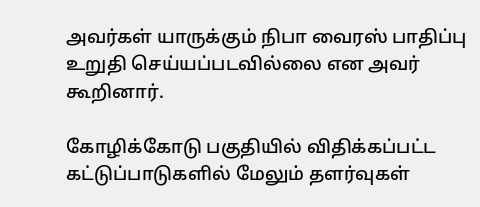அவர்கள் யாருக்கும் நிபா வைரஸ் பாதிப்பு உறுதி செய்யப்படவில்லை என அவர் கூறினார்.

கோழிக்கோடு பகுதியில் விதிக்கப்பட்ட கட்டுப்பாடுகளில் மேலும் தளர்வுகள்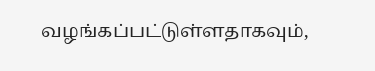வழங்கப்பட்டுள்ளதாகவும்,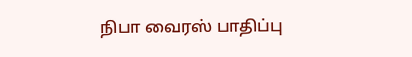நிபா வைரஸ் பாதிப்பு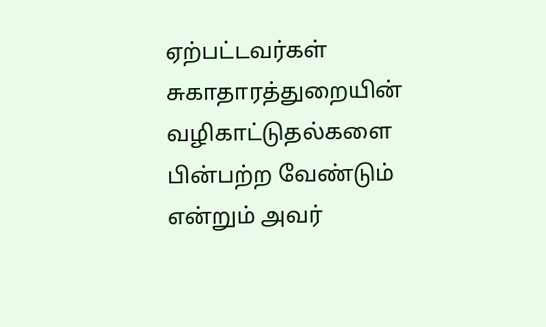ஏற்பட்டவர்கள் சுகாதாரத்துறையின் வழிகாட்டுதல்களை பின்பற்ற வேண்டும் என்றும் அவர்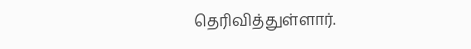தெரிவித்துள்ளார்.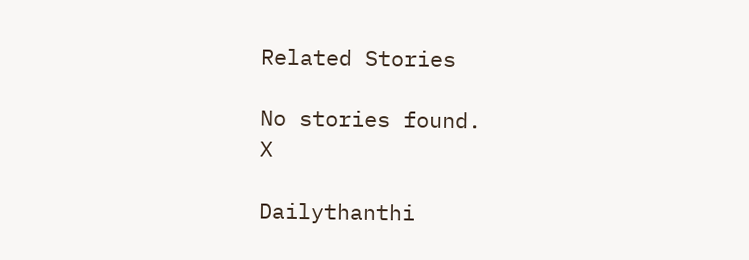Related Stories

No stories found.
X

Dailythanthi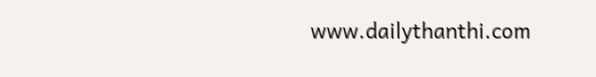www.dailythanthi.com